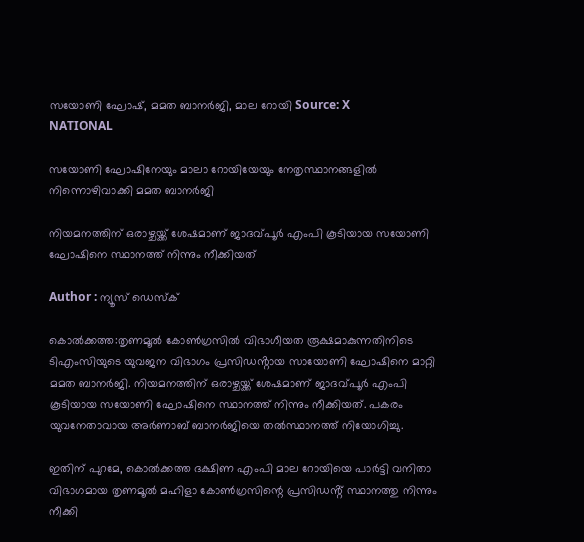സയോണി ഘോഷ്, മമത ബാനർജി, മാല റോയി Source: X
NATIONAL

സയോണി ഘോഷിനേയും മാലാ റോയിയേയും നേതൃസ്ഥാനങ്ങളിൽ നിന്നൊഴിവാക്കി മമത ബാനർജി

നിയമനത്തിന് ഒരാഴ്ചയ്ക്ക് ശേഷമാണ് ജാദവ്പൂർ എംപി കൂടിയായ സയോണി ഘോഷിനെ സ്ഥാനത്ത് നിന്നും നീക്കിയത്

Author : ന്യൂസ് ഡെസ്ക്

കൊൽക്കത്ത:തൃണമൂൽ കോൺഗ്രസിൽ വിഭാഗീയത രൂക്ഷമാകുന്നതിനിടെ ടിഎംസിയുടെ യുവജന വിഭാഗം പ്രസിഡൻ്റായ സായോണി ഘോഷിനെ മാറ്റി മമത ബാനർജി. നിയമനത്തിന് ഒരാഴ്ചയ്ക്ക് ശേഷമാണ് ജാദവ്പൂർ എംപി കൂടിയായ സയോണി ഘോഷിനെ സ്ഥാനത്ത് നിന്നും നീക്കിയത്. പകരം യുവനേതാവായ അർണാബ് ബാനർജിയെ തൽസ്ഥാനത്ത് നിയോഗിച്ചു.

ഇതിന് പുറമേ, കൊൽക്കത്ത ദക്ഷിണ എംപി മാല റോയിയെ പാർട്ടി വനിതാ വിഭാഗമായ തൃണമൂൽ മഹിളാ കോൺഗ്രസിന്റെ പ്രസിഡൻ്റ് സ്ഥാനത്തു നിന്നും നീക്കി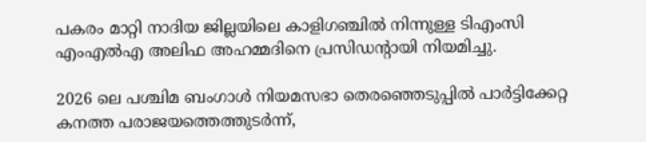പകരം മാറ്റി നാദിയ ജില്ലയിലെ കാളിഗഞ്ചിൽ നിന്നുള്ള ടിഎംസി എംഎൽഎ അലിഫ അഹമ്മദിനെ പ്രസിഡന്റായി നിയമിച്ചു.

2026 ലെ പശ്ചിമ ബംഗാൾ നിയമസഭാ തെരഞ്ഞെടുപ്പിൽ പാർട്ടിക്കേറ്റ കനത്ത പരാജയത്തെത്തുടർന്ന്,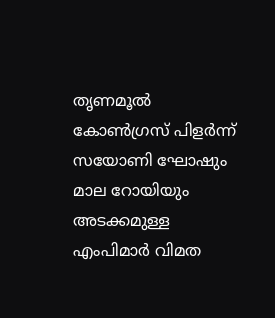തൃണമൂൽ കോൺഗ്രസ് പിളർന്ന് സയോണി ഘോഷും മാല റോയിയും അടക്കമുള്ള എംപിമാർ വിമത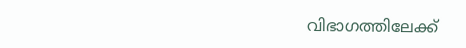വിഭാഗത്തിലേക്ക്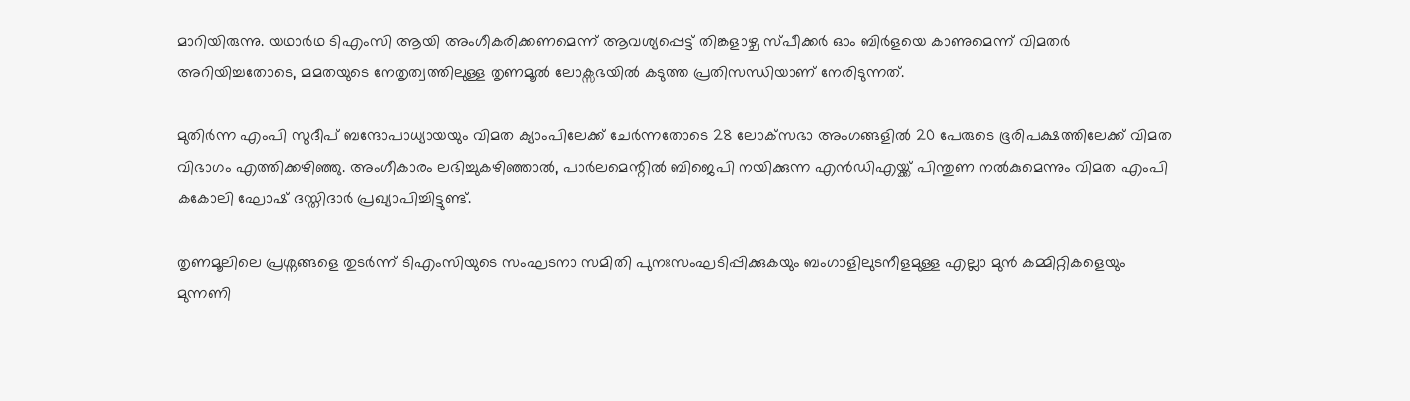മാറിയിരുന്നു. യഥാർഥ ടിഎംസി ആയി അംഗീകരിക്കണമെന്ന് ആവശ്യപ്പെട്ട് തിങ്കളാഴ്ച സ്പീക്കർ ഓം ബിർളയെ കാണുമെന്ന് വിമതർ അറിയിച്ചതോടെ, മമതയുടെ നേതൃത്വത്തിലുള്ള തൃണമൂൽ ലോക്സഭയിൽ കടുത്ത പ്രതിസന്ധിയാണ് നേരിടുന്നത്.

മുതിർന്ന എംപി സുദീപ് ബന്ദോപാധ്യായയും വിമത ക്യാംപിലേക്ക് ചേർന്നതോടെ 28 ലോക്‌സഭാ അംഗങ്ങളിൽ 20 പേരുടെ ഭൂരിപക്ഷത്തിലേക്ക് വിമത വിഭാഗം എത്തിക്കഴിഞ്ഞു. അംഗീകാരം ലഭിച്ചുകഴിഞ്ഞാൽ, പാർലമെന്റിൽ ബിജെപി നയിക്കുന്ന എൻഡിഎയ്ക്ക് പിന്തുണ നൽകുമെന്നും വിമത എംപി കകോലി ഘോഷ് ദസ്തിദാർ പ്രഖ്യാപിച്ചിട്ടുണ്ട്.

തൃണമൂലിലെ പ്രശ്നങ്ങളെ തുടർന്ന് ടിഎംസിയുടെ സംഘടനാ സമിതി പുനഃസംഘടിപ്പിക്കുകയും ബംഗാളിലുടനീളമുള്ള എല്ലാ മുൻ കമ്മിറ്റികളെയും മുന്നണി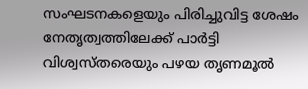സംഘടനകളെയും പിരിച്ചുവിട്ട ശേഷം നേതൃത്വത്തിലേക്ക് പാർട്ടി വിശ്വസ്തരെയും പഴയ തൃണമൂൽ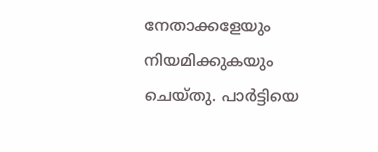നേതാക്കളേയും നിയമിക്കുകയും ചെയ്തു. പാർട്ടിയെ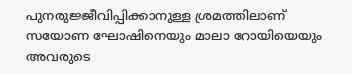പുനരുജ്ജീവിപ്പിക്കാനുള്ള ശ്രമത്തിലാണ് സയോണ ഘോഷിനെയും മാലാ റോയിയെയും അവരുടെ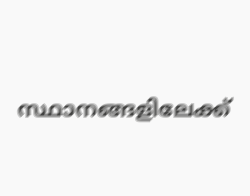സ്ഥാനങ്ങളിലേക്ക്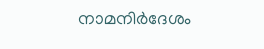നാമനിർദേശം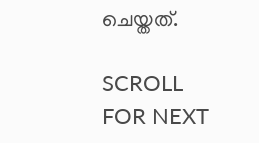ചെയ്തത്.

SCROLL FOR NEXT